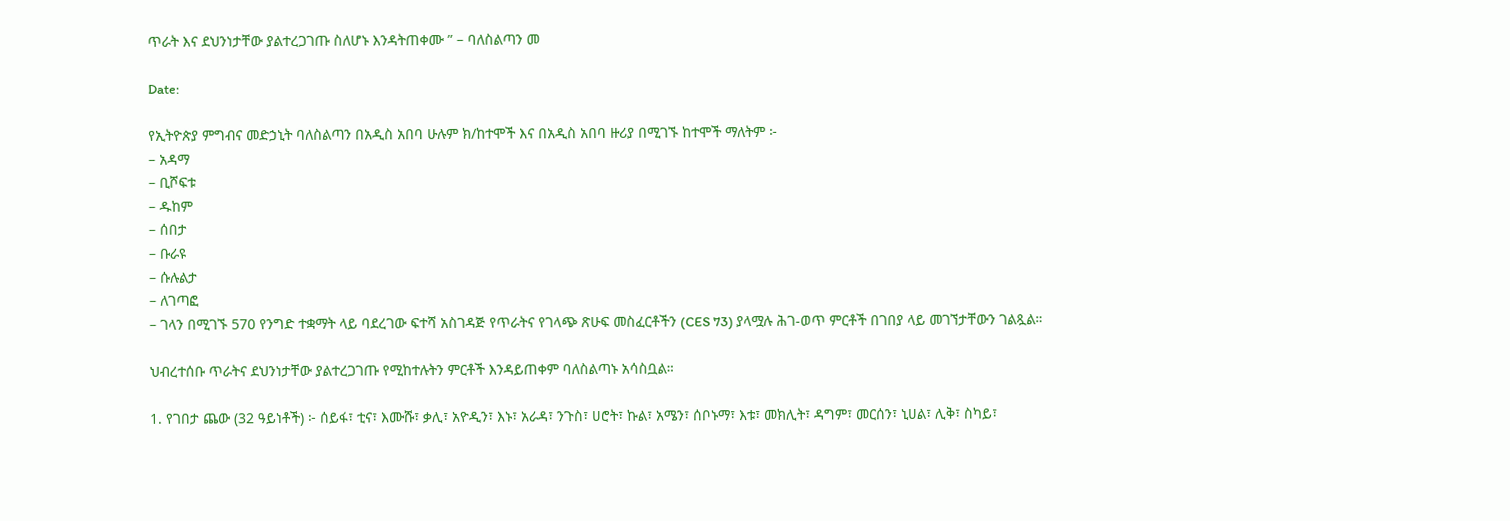ጥራት እና ደህንነታቸው ያልተረጋገጡ ስለሆኑ እንዳትጠቀሙ ” – ባለስልጣን መ

Date:

የኢትዮጵያ ምግብና መድኃኒት ባለስልጣን በአዲስ አበባ ሁሉም ክ/ከተሞች እና በአዲስ አበባ ዙሪያ በሚገኙ ከተሞች ማለትም ፦
– አዳማ
– ቢሾፍቱ
– ዱከም
– ሰበታ
– ቡራዩ
– ሱሉልታ
– ለገጣፎ
– ገላን በሚገኙ 570 የንግድ ተቋማት ላይ ባደረገው ፍተሻ አስገዳጅ የጥራትና የገላጭ ጽሁፍ መስፈርቶችን (CES 73) ያላሟሉ ሕገ-ወጥ ምርቶች በገበያ ላይ መገኘታቸውን ገልጿል።

ህብረተሰቡ ጥራትና ደህንነታቸው ያልተረጋገጡ የሚከተሉትን ምርቶች እንዳይጠቀም ባለስልጣኑ አሳስቧል።

1. የገበታ ጨው (32 ዓይነቶች) ፦ ሰይፋ፣ ቲና፣ እሙሹ፣ ቃሊ፣ አዮዲን፣ እኑ፣ አራዳ፣ ንጉስ፣ ሀሮት፣ ኩል፣ አሜን፣ ሰቦኑማ፣ እቱ፣ መክሊት፣ ዳግም፣ መርሰን፣ ኒሀል፣ ሊቅ፣ ስካይ፣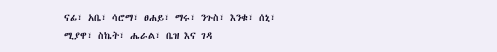ናፊ፣ አቤ፣ ሳሮማ፣ ፀሐይ፣ ማሩ፣ ንጉስ፣ እንቁ፣ ሰኒ፣ ሚያዋ፣ ስኬት፣ ሔራል፣ ቤዝ እና ገዳ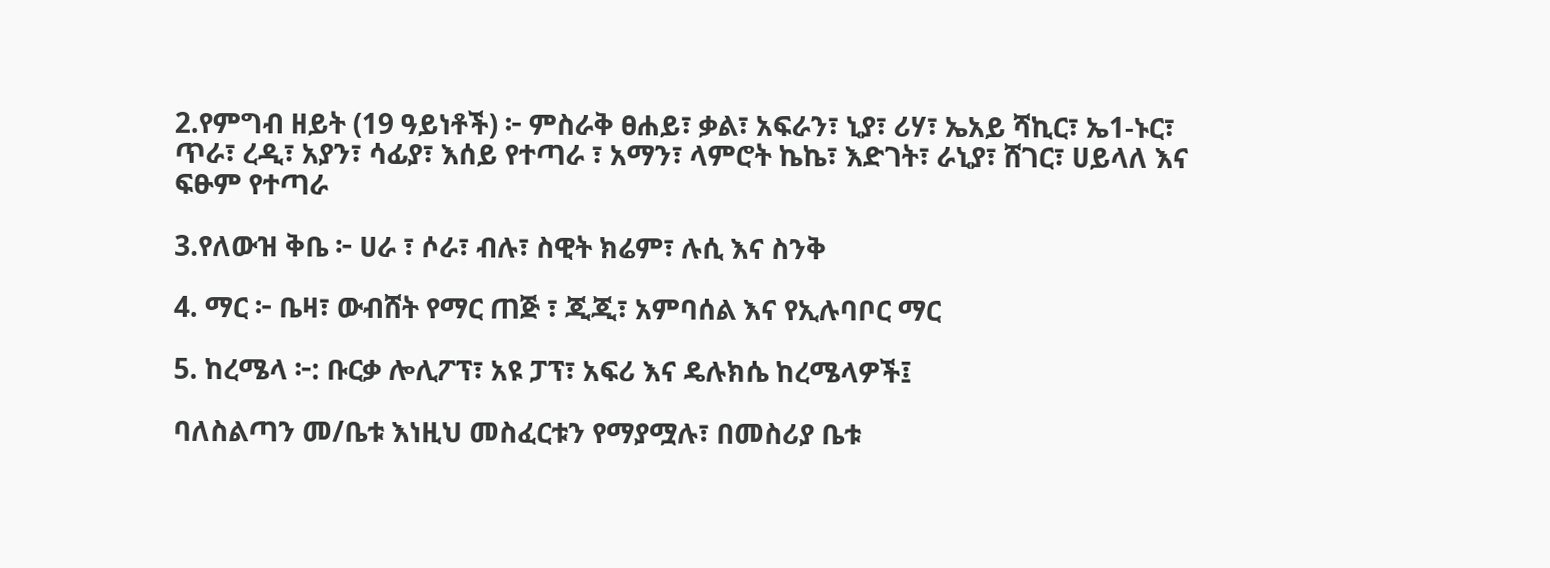2.የምግብ ዘይት (19 ዓይነቶች) ፦ ምስራቅ ፀሐይ፣ ቃል፣ አፍራን፣ ኒያ፣ ሪሃ፣ ኤአይ ሻኪር፣ ኤ1-ኑር፣ ጥራ፣ ረዲ፣ አያን፣ ሳፊያ፣ እሰይ የተጣራ ፣ አማን፣ ላምሮት ኬኬ፣ እድገት፣ ራኒያ፣ ሸገር፣ ሀይላለ እና ፍፁም የተጣራ

3.የለውዝ ቅቤ ፦ ሀራ ፣ ሶራ፣ ብሉ፣ ስዊት ክሬም፣ ሉሲ እና ስንቅ

4. ማር ፦ ቤዛ፣ ውብሸት የማር ጠጅ ፣ ጂጂ፣ አምባሰል እና የኢሉባቦር ማር

5. ከረሜላ ፦: ቡርቃ ሎሊፖፕ፣ አዩ ፓፕ፣ አፍሪ እና ዴሉክሴ ከረሜላዎች፤

ባለስልጣን መ/ቤቱ እነዚህ መስፈርቱን የማያሟሉ፣ በመስሪያ ቤቱ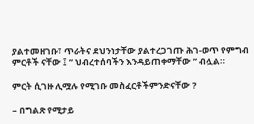ያልተመዘገቡ፣ ጥራትና ደህንነታቸው ያልተረጋገጡ ሕገ-ወጥ የምግብ ምርቶች ናቸው ፤ ” ህብረተሰባችን እንዳይጠቀማቸው ” ብሏል።

ምርት ሲገዙ ሊሟሉ የሚገቡ መስፈርቶችምንድናቸው ?

– በግልጽ የሚታይ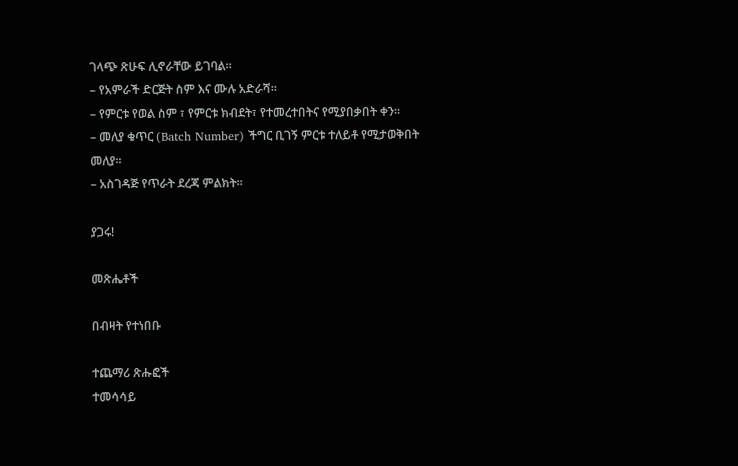ገላጭ ጽሁፍ ሊኖራቸው ይገባል።
– የአምራች ድርጅት ስም እና ሙሉ አድራሻ።
– የምርቱ የወል ስም ፣ የምርቱ ክብደት፣ የተመረተበትና የሚያበቃበት ቀን።
– መለያ ቁጥር (Batch Number) ችግር ቢገኝ ምርቱ ተለይቶ የሚታወቅበት መለያ።
– አስገዳጅ የጥራት ደረጃ ምልክት።

ያጋሩ!

መጽሔቶች

በብዛት የተነበቡ

ተጨማሪ ጽሑፎች
ተመሳሳይ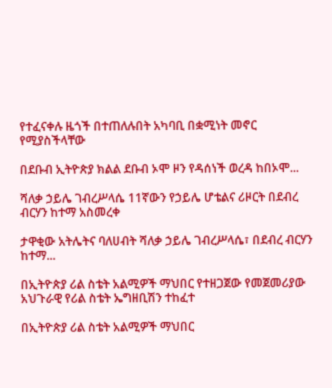የተፈናቀሉ ዜጎች በተጠለሉበት አካባቢ በቋሚነት መኖር የሚያስችላቸው

በደቡብ ኢትዮጵያ ክልል ደቡብ ኦሞ ዞን የዳሰነች ወረዳ ከበኦሞ...

ሻለቃ ኃይሌ ገብረሥላሴ 11ኛውን የኃይሌ ሆቴልና ሪዞርት በደብረ ብርሃን ከተማ አስመረቀ

ታዋቂው አትሌትና ባለሀብት ሻለቃ ኃይሌ ገብረሥላሴ፣ በደብረ ብርሃን ከተማ...

በኢትዮጵያ ሪል ስቴት አልሚዎች ማህበር የተዘጋጀው የመጀመሪያው አህጉራዊ የሪል ስቴት ኤግዘቢሽን ተከፈተ

በኢትዮጵያ ሪል ስቴት አልሚዎች ማህበር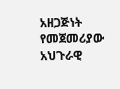አዘጋጅነት የመጀመሪያው አህጉራዊ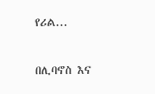የሪል...

በሊባኖስ እና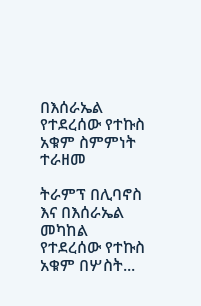በእሰራኤል የተደረሰው የተኩስ አቁም ስምምነት ተራዘመ

ትራምፕ በሊባኖስ እና በእሰራኤል መካከል የተደረሰው የተኩስ አቁም በሦስት...